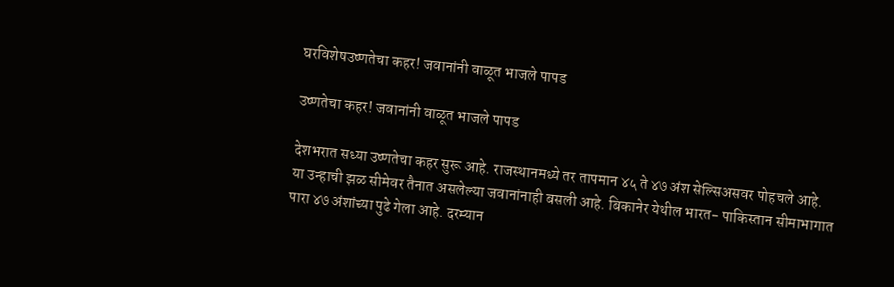घरविशेषउष्णतेचा कहर! जवानांनी वाळूत भाजले पापड

उष्णतेचा कहर! जवानांनी वाळूत भाजले पापड

देशभरात सध्या उष्णतेचा कहर सुरू आहे. राजस्थानमध्ये तर तापमान ४५ ते ४७ अंश सेल्सिअसवर पोहचले आहे. या उन्हाची झळ सीमेवर तैनात असलेल्या जवानांनाही बसली आहे. बिकानेर येथील भारत- पाकिस्तान सीमाभागात पारा ४७ अंशांच्या पुढे गेला आहे. दरम्यान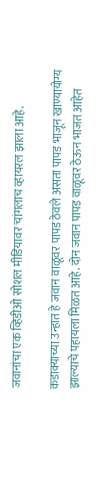जवानांचा एक व्हिडीओ सोशल मीडियावर चांगलाच व्हायरल झाला आहे.

कडाक्याच्या उन्हात हे जवान वाळूवर पापड ठेवले असता पापड भाजून खाण्यायोग्य झाल्याचे पहायला मिळत आहे. दोन जवान पापड वाळूवर ठेऊन भाजत आहेत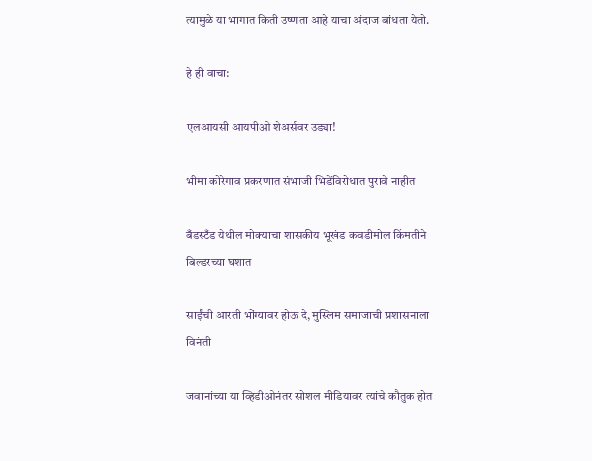त्यामुळे या भागात किती उष्णता आहे याचा अंदाज बांधता येतो.

हे ही वाचा:

एलआयसी आयपीओ शेअर्सवर उड्या!

भीमा कोरेगाव प्रकरणात संभाजी भिडेंविरोधात पुरावे नाहीत

बँडस्टँड येथील मोक्याचा शासकीय भूखंड कवडीमोल किंमतीने बिल्डरच्या घशात

साईंची आरती भोंग्यावर होऊ दे, मुस्लिम समाजाची प्रशासनाला विनंती

जवानांच्या या व्हिडीओनंतर सोशल मीडियावर त्यांचे कौतुक होत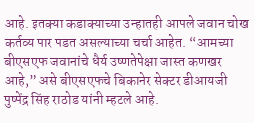आहे. इतक्या कडाक्याच्या उन्हातही आपले जवान चोख कर्तव्य पार पडत असल्याच्या चर्चा आहेत. “आमच्या बीएसएफ जवानांचे धैर्य उष्णतेपेक्षा जास्त कणखर आहे,” असे बीएसएफचे बिकानेर सेक्टर डीआयजी पुष्पेंद्र सिंह राठोड यांनी म्हटले आहे.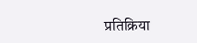प्रतिक्रिया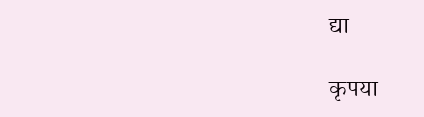द्या

कृपया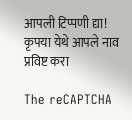आपली टिप्पणी द्या!
कृपया येथे आपले नाव प्रविष्ट करा

The reCAPTCHA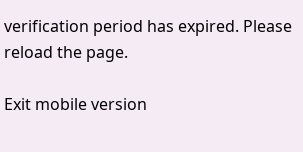verification period has expired. Please reload the page.

Exit mobile version